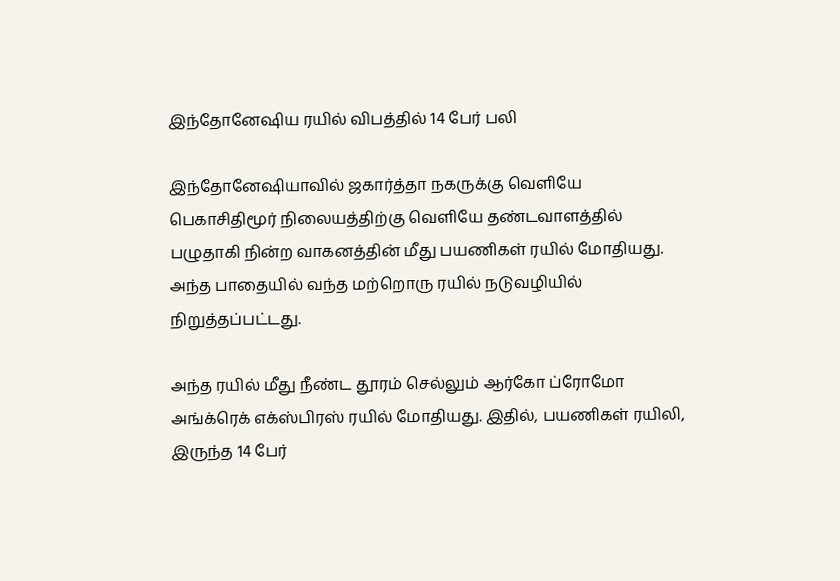இந்தோனேஷிய ரயில் விபத்தில் 14 பேர் பலி

இந்தோனேஷியாவில் ஜகார்த்தா நகருக்கு வெளியே பெகாசிதிமூர் நிலையத்திற்கு வெளியே தண்டவாளத்தில் பழுதாகி நின்ற வாகனத்தின் மீது பயணிகள் ரயில் மோதியது. அந்த பாதையில் வந்த மற்றொரு ரயில் நடுவழியில் நிறுத்தப்பட்டது.

அந்த ரயில் மீது நீண்ட தூரம் செல்லும் ஆர்கோ ப்ரோமோ அங்க்ரெக் எக்ஸ்பிரஸ் ரயில் மோதியது. இதில், பயணிகள் ரயிலி, இருந்த 14 பேர்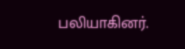பலியாகினர்.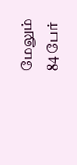மேலும் 84 பேர்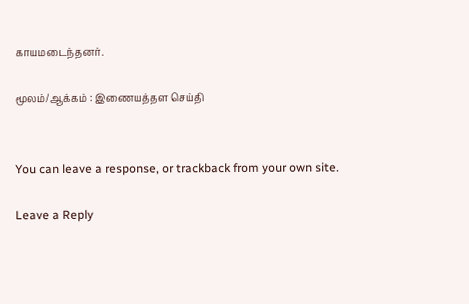காயமடைந்தனர்.

மூலம்/ஆக்கம் : இணையத்தள செய்தி


You can leave a response, or trackback from your own site.

Leave a Reply